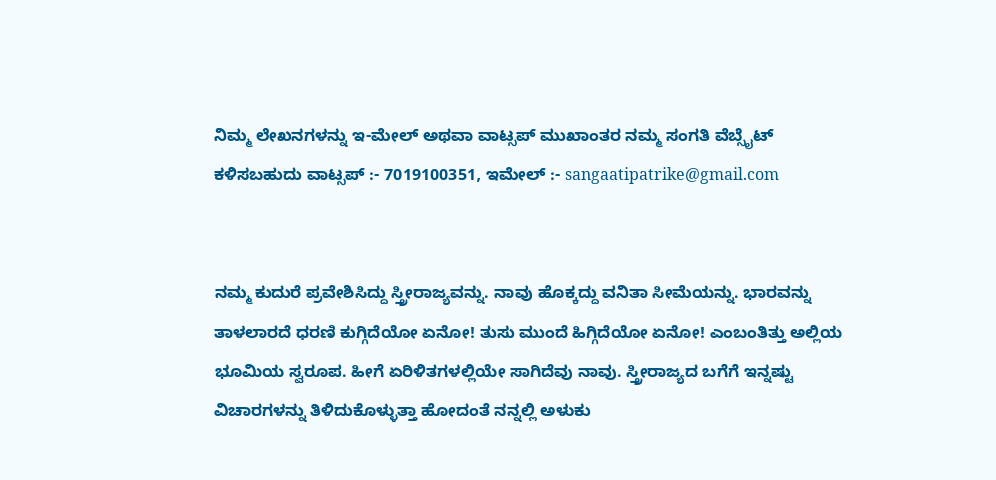ನಿಮ್ಮ ಲೇಖನಗಳನ್ನು ಇ-ಮೇಲ್ ಅಥವಾ ವಾಟ್ಸಪ್ ಮುಖಾಂತರ ನಮ್ಮ ಸಂಗತಿ ವೆಬ್ಸೈಟ್ ಕಳಿಸಬಹುದು ವಾಟ್ಸಪ್‌ :- 7019100351, ಇಮೇಲ್ :- sangaatipatrike@gmail.com


ನಮ್ಮ ಕುದುರೆ ಪ್ರವೇಶಿಸಿದ್ದು ಸ್ತ್ರೀರಾಜ್ಯವನ್ನು. ನಾವು ಹೊಕ್ಕದ್ದು ವನಿತಾ ಸೀಮೆಯನ್ನು. ಭಾರವನ್ನು ತಾಳಲಾರದೆ ಧರಣಿ ಕುಗ್ಗಿದೆಯೋ ಏನೋ! ತುಸು ಮುಂದೆ ಹಿಗ್ಗಿದೆಯೋ ಏನೋ! ಎಂಬಂತಿತ್ತು ಅಲ್ಲಿಯ ಭೂಮಿಯ ಸ್ವರೂಪ. ಹೀಗೆ ಏರಿಳಿತಗಳಲ್ಲಿಯೇ ಸಾಗಿದೆವು ನಾವು. ಸ್ತ್ರೀರಾಜ್ಯದ ಬಗೆಗೆ ಇನ್ನಷ್ಟು ವಿಚಾರಗಳನ್ನು ತಿಳಿದುಕೊಳ್ಳುತ್ತಾ ಹೋದಂತೆ ನನ್ನಲ್ಲಿ ಅಳುಕು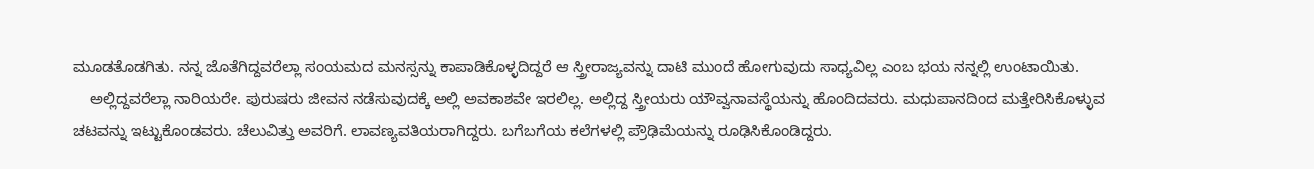ಮೂಡತೊಡಗಿತು. ನನ್ನ ಜೊತೆಗಿದ್ದವರೆಲ್ಲಾ ಸಂಯಮದ ಮನಸ್ಸನ್ನು ಕಾಪಾಡಿಕೊಳ್ಳದಿದ್ದರೆ ಆ ಸ್ತ್ರೀರಾಜ್ಯವನ್ನು ದಾಟಿ ಮುಂದೆ ಹೋಗುವುದು ಸಾಧ್ಯವಿಲ್ಲ ಎಂಬ ಭಯ ನನ್ನಲ್ಲಿ ಉಂಟಾಯಿತು.
    ಅಲ್ಲಿದ್ದವರೆಲ್ಲಾ ನಾರಿಯರೇ. ಪುರುಷರು ಜೀವನ ನಡೆಸುವುದಕ್ಕೆ ಅಲ್ಲಿ ಅವಕಾಶವೇ ಇರಲಿಲ್ಲ. ಅಲ್ಲಿದ್ದ ಸ್ತ್ರೀಯರು ಯೌವ್ವನಾವಸ್ಥೆಯನ್ನು ಹೊಂದಿದವರು. ಮಧುಪಾನದಿಂದ ಮತ್ತೇರಿಸಿಕೊಳ್ಳುವ ಚಟವನ್ನು ಇಟ್ಟುಕೊಂಡವರು. ಚೆಲುವಿತ್ತು ಅವರಿಗೆ. ಲಾವಣ್ಯವತಿಯರಾಗಿದ್ದರು. ಬಗೆಬಗೆಯ ಕಲೆಗಳಲ್ಲಿ ಪ್ರೌಢಿಮೆಯನ್ನು ರೂಢಿಸಿಕೊಂಡಿದ್ದರು.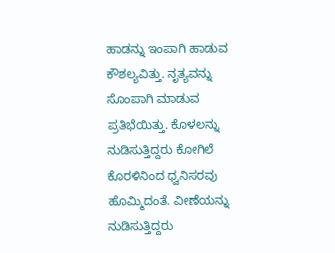ಹಾಡನ್ನು ಇಂಪಾಗಿ ಹಾಡುವ ಕೌಶಲ್ಯವಿತ್ತು. ನೃತ್ಯವನ್ನು ಸೊಂಪಾಗಿ ಮಾಡುವ ಪ್ರತಿಭೆಯಿತ್ತು. ಕೊಳಲನ್ನು ನುಡಿಸುತ್ತಿದ್ದರು ಕೋಗಿಲೆ ಕೊರಳಿನಿಂದ ಧ್ವನಿಸರವು ಹೊಮ್ಮಿದಂತೆ. ವೀಣೆಯನ್ನು ನುಡಿಸುತ್ತಿದ್ದರು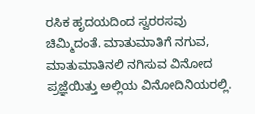ರಸಿಕ ಹೃದಯದಿಂದ ಸ್ವರರಸವು ಚಿಮ್ಮಿದಂತೆ. ಮಾತುಮಾತಿಗೆ ನಗುವ, ಮಾತುಮಾತಿನಲಿ ನಗಿಸುವ ವಿನೋದ ಪ್ರಜ್ಞೆಯಿತ್ತು ಅಲ್ಲಿಯ ವಿನೋದಿನಿಯರಲ್ಲಿ.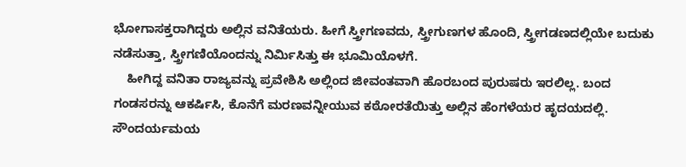ಭೋಗಾಸಕ್ತರಾಗಿದ್ದರು ಅಲ್ಲಿನ ವನಿತೆಯರು. ಹೀಗೆ ಸ್ತ್ರೀಗಣವದು, ಸ್ತ್ರೀಗುಣಗಳ ಹೊಂದಿ, ಸ್ತ್ರೀಗಡಣದಲ್ಲಿಯೇ ಬದುಕು ನಡೆಸುತ್ತಾ, ಸ್ತ್ರೀಗಣಿಯೊಂದನ್ನು ನಿರ್ಮಿಸಿತ್ತು ಈ ಭೂಮಿಯೊಳಗೆ.
    ಹೀಗಿದ್ದ ವನಿತಾ ರಾಜ್ಯವನ್ನು ಪ್ರವೇಶಿಸಿ ಅಲ್ಲಿಂದ ಜೀವಂತವಾಗಿ ಹೊರಬಂದ ಪುರುಷರು ಇರಲಿಲ್ಲ. ಬಂದ ಗಂಡಸರನ್ನು ಆಕರ್ಷಿಸಿ, ಕೊನೆಗೆ ಮರಣವನ್ನೀಯುವ ಕಠೋರತೆಯಿತ್ತು ಅಲ್ಲಿನ ಹೆಂಗಳೆಯರ ಹೃದಯದಲ್ಲಿ. ಸೌಂದರ್ಯಮಯ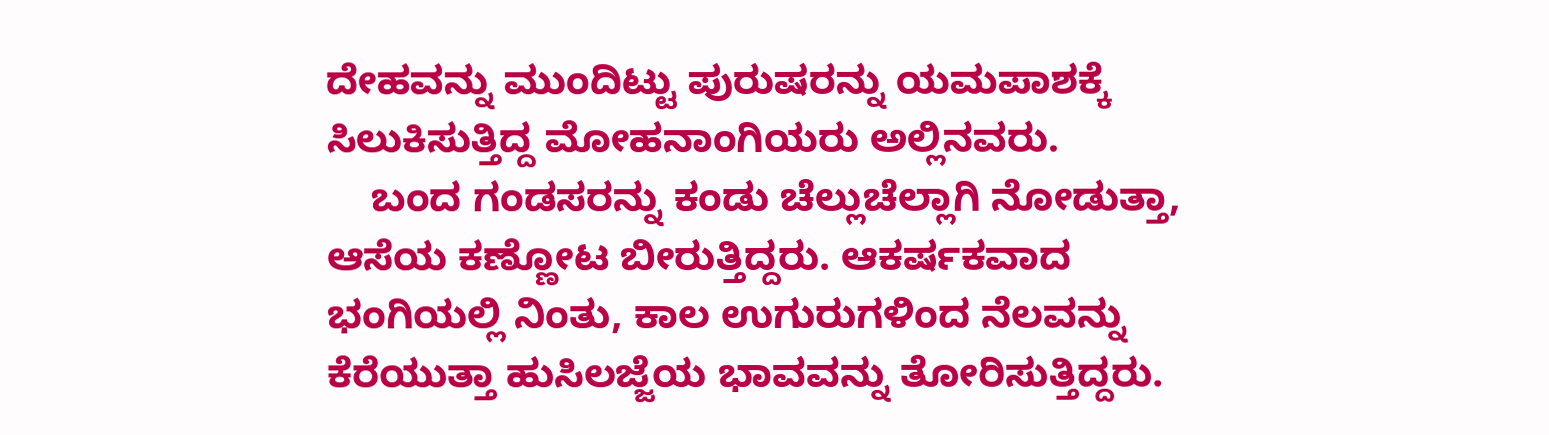ದೇಹವನ್ನು ಮುಂದಿಟ್ಟು ಪುರುಷರನ್ನು ಯಮಪಾಶಕ್ಕೆ ಸಿಲುಕಿಸುತ್ತಿದ್ದ ಮೋಹನಾಂಗಿಯರು ಅಲ್ಲಿನವರು.
    ಬಂದ ಗಂಡಸರನ್ನು ಕಂಡು ಚೆಲ್ಲುಚೆಲ್ಲಾಗಿ ನೋಡುತ್ತಾ, ಆಸೆಯ ಕಣ್ಣೋಟ ಬೀರುತ್ತಿದ್ದರು. ಆಕರ್ಷಕವಾದ ಭಂಗಿಯಲ್ಲಿ ನಿಂತು, ಕಾಲ ಉಗುರುಗಳಿಂದ ನೆಲವನ್ನು ಕೆರೆಯುತ್ತಾ ಹುಸಿಲಜ್ಜೆಯ ಭಾವವನ್ನು ತೋರಿಸುತ್ತಿದ್ದರು.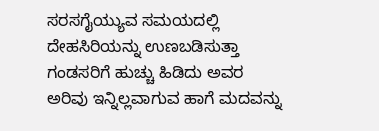ಸರಸಗೈಯ್ಯುವ ಸಮಯದಲ್ಲಿ ದೇಹಸಿರಿಯನ್ನು ಉಣಬಡಿಸುತ್ತಾ ಗಂಡಸರಿಗೆ ಹುಚ್ಚು ಹಿಡಿದು ಅವರ ಅರಿವು ಇನ್ನಿಲ್ಲವಾಗುವ ಹಾಗೆ ಮದವನ್ನು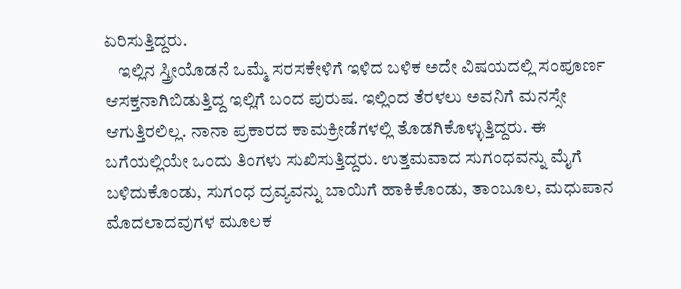ಏರಿಸುತ್ತಿದ್ದರು.
    ಇಲ್ಲಿನ ಸ್ತ್ರೀಯೊಡನೆ ಒಮ್ಮೆ ಸರಸಕೇಳಿಗೆ ಇಳಿದ ಬಳಿಕ ಅದೇ ವಿಷಯದಲ್ಲಿ ಸಂಪೂರ್ಣ ಆಸಕ್ತನಾಗಿಬಿಡುತ್ತಿದ್ದ ಇಲ್ಲಿಗೆ ಬಂದ ಪುರುಷ. ಇಲ್ಲಿಂದ ತೆರಳಲು ಅವನಿಗೆ ಮನಸ್ಸೇ ಆಗುತ್ತಿರಲಿಲ್ಲ. ನಾನಾ ಪ್ರಕಾರದ ಕಾಮಕ್ರೀಡೆಗಳಲ್ಲಿ ತೊಡಗಿಕೊಳ್ಳುತ್ತಿದ್ದರು. ಈ ಬಗೆಯಲ್ಲಿಯೇ ಒಂದು ತಿಂಗಳು ಸುಖಿಸುತ್ತಿದ್ದರು. ಉತ್ತಮವಾದ ಸುಗಂಧವನ್ನು ಮೈಗೆ ಬಳಿದುಕೊಂಡು, ಸುಗಂಧ ದ್ರವ್ಯವನ್ನು ಬಾಯಿಗೆ ಹಾಕಿಕೊಂಡು, ತಾಂಬೂಲ, ಮಧುಪಾನ ಮೊದಲಾದವುಗಳ ಮೂಲಕ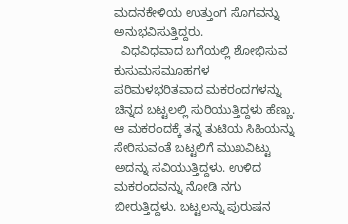ಮದನಕೇಳಿಯ ಉತ್ತುಂಗ ಸೊಗವನ್ನು ಅನುಭವಿಸುತ್ತಿದ್ದರು.
  ವಿಧವಿಧವಾದ ಬಗೆಯಲ್ಲಿ ಶೋಭಿಸುವ ಕುಸುಮಸಮೂಹಗಳ ಪರಿಮಳಭರಿತವಾದ ಮಕರಂದಗಳನ್ನು ಚಿನ್ನದ ಬಟ್ಟಲಲ್ಲಿ ಸುರಿಯುತ್ತಿದ್ದಳು ಹೆಣ್ಣು. ಆ ಮಕರಂದಕ್ಕೆ ತನ್ನ ತುಟಿಯ ಸಿಹಿಯನ್ನು ಸೇರಿಸುವಂತೆ ಬಟ್ಟಲಿಗೆ ಮುಖವಿಟ್ಟು ಅದನ್ನು ಸವಿಯುತ್ತಿದ್ದಳು. ಉಳಿದ ಮಕರಂದವನ್ನು ನೋಡಿ ನಗು ಬೀರುತ್ತಿದ್ದಳು. ಬಟ್ಟಲನ್ನು ಪುರುಷನ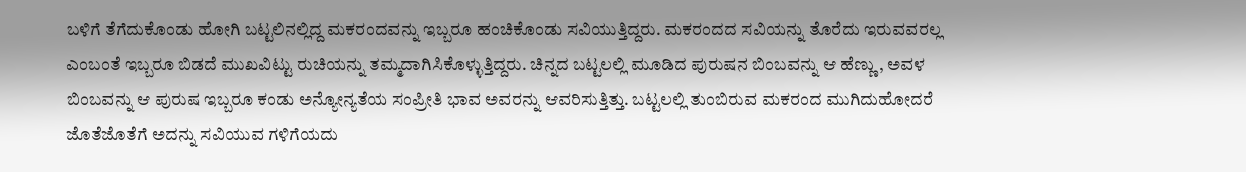ಬಳಿಗೆ ತೆಗೆದುಕೊಂಡು ಹೋಗಿ ಬಟ್ಟಲಿನಲ್ಲಿದ್ದ ಮಕರಂದವನ್ನು ಇಬ್ಬರೂ ಹಂಚಿಕೊಂಡು ಸವಿಯುತ್ತಿದ್ದರು. ಮಕರಂದದ ಸವಿಯನ್ನು ತೊರೆದು ಇರುವವರಲ್ಲ ಎಂಬಂತೆ ಇಬ್ಬರೂ ಬಿಡದೆ ಮುಖವಿಟ್ಟು ರುಚಿಯನ್ನು ತಮ್ಮದಾಗಿಸಿಕೊಳ್ಳುತ್ತಿದ್ದರು. ಚಿನ್ನದ ಬಟ್ಟಲಲ್ಲಿ ಮೂಡಿದ ಪುರುಷನ ಬಿಂಬವನ್ನು ಆ ಹೆಣ್ಣು, ಅವಳ ಬಿಂಬವನ್ನು ಆ ಪುರುಷ ಇಬ್ಬರೂ ಕಂಡು ಅನ್ಯೋನ್ಯತೆಯ ಸಂಪ್ರೀತಿ ಭಾವ ಅವರನ್ನು ಆವರಿಸುತ್ತಿತ್ತು. ಬಟ್ಟಲಲ್ಲಿ ತುಂಬಿರುವ ಮಕರಂದ ಮುಗಿದುಹೋದರೆ ಜೊತೆಜೊತೆಗೆ ಅದನ್ನು ಸವಿಯುವ ಗಳಿಗೆಯದು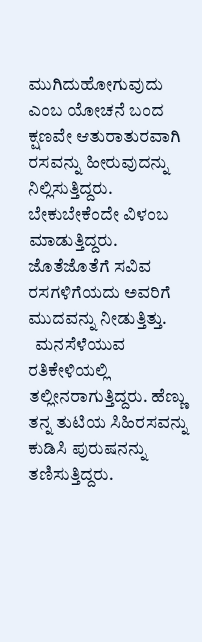ಮುಗಿದುಹೋಗುವುದು ಎಂಬ ಯೋಚನೆ ಬಂದ ಕ್ಷಣವೇ ಆತುರಾತುರವಾಗಿ ರಸವನ್ನು ಹೀರುವುದನ್ನು ನಿಲ್ಲಿಸುತ್ತಿದ್ದರು. ಬೇಕುಬೇಕೆಂದೇ ವಿಳಂಬ ಮಾಡುತ್ತಿದ್ದರು. ಜೊತೆಜೊತೆಗೆ ಸವಿವ ರಸಗಳಿಗೆಯದು ಅವರಿಗೆ ಮುದವನ್ನು ನೀಡುತ್ತಿತ್ತು.
  ಮನಸೆಳೆಯುವ ರತಿಕೇಳಿಯಲ್ಲಿ ತಲ್ಲೀನರಾಗುತ್ತಿದ್ದರು. ಹೆಣ್ಣು ತನ್ನ ತುಟಿಯ ಸಿಹಿರಸವನ್ನು ಕುಡಿಸಿ ಪುರುಷನನ್ನು ತಣಿಸುತ್ತಿದ್ದರು.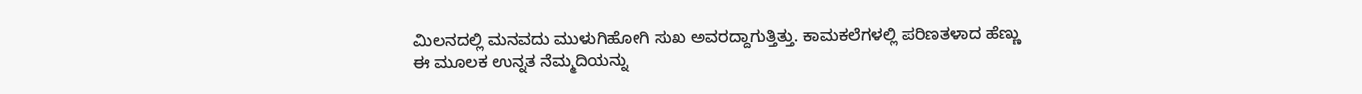ಮಿಲನದಲ್ಲಿ ಮನವದು ಮುಳುಗಿಹೋಗಿ ಸುಖ ಅವರದ್ದಾಗುತ್ತಿತ್ತು. ಕಾಮಕಲೆಗಳಲ್ಲಿ ಪರಿಣತಳಾದ ಹೆಣ್ಣು ಈ ಮೂಲಕ ಉನ್ನತ ನೆಮ್ಮದಿಯನ್ನು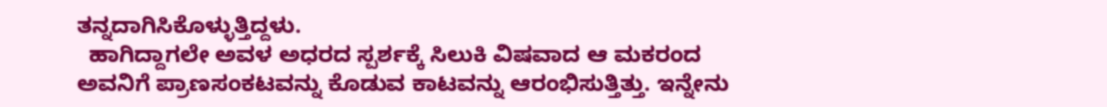ತನ್ನದಾಗಿಸಿಕೊಳ್ಳುತ್ತಿದ್ದಳು.
  ಹಾಗಿದ್ದಾಗಲೇ ಅವಳ ಅಧರದ ಸ್ಪರ್ಶಕ್ಕೆ ಸಿಲುಕಿ ವಿಷವಾದ ಆ ಮಕರಂದ ಅವನಿಗೆ ಪ್ರಾಣಸಂಕಟವನ್ನು ಕೊಡುವ ಕಾಟವನ್ನು ಆರಂಭಿಸುತ್ತಿತ್ತು. ಇನ್ನೇನು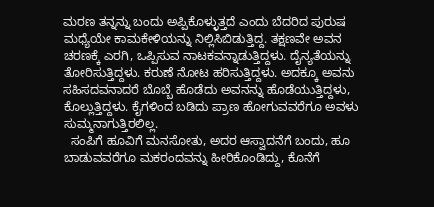ಮರಣ ತನ್ನನ್ನು ಬಂದು ಅಪ್ಪಿಕೊಳ್ಳುತ್ತದೆ ಎಂದು ಬೆದರಿದ ಪುರುಷ ಮಧ್ಯೆಯೇ ಕಾಮಕೇಳಿಯನ್ನು ನಿಲ್ಲಿಸಿಬಿಡುತ್ತಿದ್ದ. ತಕ್ಷಣವೇ ಅವನ ಚರಣಕ್ಕೆ ಎರಗಿ, ಒಪ್ಪಿಸುವ ನಾಟಕವನ್ನಾಡುತ್ತಿದ್ದಳು. ದೈನ್ಯತೆಯನ್ನು ತೋರಿಸುತ್ತಿದ್ದಳು. ಕರುಣೆ ನೋಟ ಹರಿಸುತ್ತಿದ್ದಳು. ಅದಕ್ಕೂ ಅವನು ಸಹಿಸದವನಾದರೆ ಬೊಬ್ಬೆ ಹೊಡೆದು ಅವನನ್ನು ಹೊಡೆಯುತ್ತಿದ್ದಳು, ಕೊಲ್ಲುತ್ತಿದ್ದಳು. ಕೈಗಳಿಂದ ಬಡಿದು ಪ್ರಾಣ ಹೋಗುವವರೆಗೂ ಅವಳು ಸುಮ್ಮನಾಗುತ್ತಿರಲಿಲ್ಲ.
  ಸಂಪಿಗೆ ಹೂವಿಗೆ ಮನಸೋತು, ಅದರ ಆಸ್ವಾದನೆಗೆ ಬಂದು, ಹೂ ಬಾಡುವವರೆಗೂ ಮಕರಂದವನ್ನು ಹೀರಿಕೊಂಡಿದ್ದು, ಕೊನೆಗೆ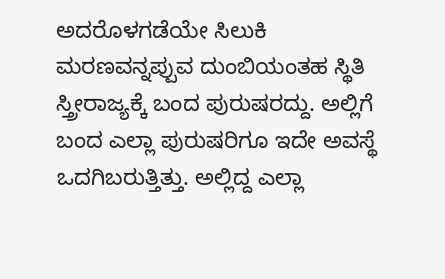ಅದರೊಳಗಡೆಯೇ ಸಿಲುಕಿ ಮರಣವನ್ನಪ್ಪುವ ದುಂಬಿಯಂತಹ ಸ್ಥಿತಿ ಸ್ತ್ರೀರಾಜ್ಯಕ್ಕೆ ಬಂದ ಪುರುಷರದ್ದು. ಅಲ್ಲಿಗೆ ಬಂದ ಎಲ್ಲಾ ಪುರುಷರಿಗೂ ಇದೇ ಅವಸ್ಥೆ ಒದಗಿಬರುತ್ತಿತ್ತು. ಅಲ್ಲಿದ್ದ ಎಲ್ಲಾ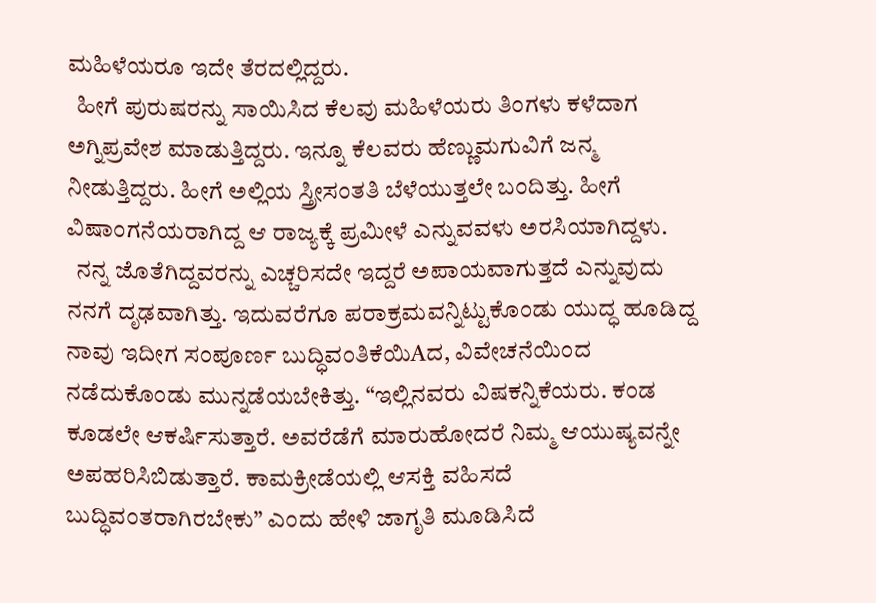ಮಹಿಳೆಯರೂ ಇದೇ ತೆರದಲ್ಲಿದ್ದರು.
  ಹೀಗೆ ಪುರುಷರನ್ನು ಸಾಯಿಸಿದ ಕೆಲವು ಮಹಿಳೆಯರು ತಿಂಗಳು ಕಳೆದಾಗ ಅಗ್ನಿಪ್ರವೇಶ ಮಾಡುತ್ತಿದ್ದರು. ಇನ್ನೂ ಕೆಲವರು ಹೆಣ್ಣುಮಗುವಿಗೆ ಜನ್ಮ ನೀಡುತ್ತಿದ್ದರು. ಹೀಗೆ ಅಲ್ಲಿಯ ಸ್ತ್ರೀಸಂತತಿ ಬೆಳೆಯುತ್ತಲೇ ಬಂದಿತ್ತು. ಹೀಗೆ ವಿಷಾಂಗನೆಯರಾಗಿದ್ದ ಆ ರಾಜ್ಯಕ್ಕೆ ಪ್ರಮೀಳೆ ಎನ್ನುವವಳು ಅರಸಿಯಾಗಿದ್ದಳು.
  ನನ್ನ ಜೊತೆಗಿದ್ದವರನ್ನು ಎಚ್ಚರಿಸದೇ ಇದ್ದರೆ ಅಪಾಯವಾಗುತ್ತದೆ ಎನ್ನುವುದು ನನಗೆ ದೃಢವಾಗಿತ್ತು. ಇದುವರೆಗೂ ಪರಾಕ್ರಮವನ್ನಿಟ್ಟುಕೊಂಡು ಯುದ್ಧ ಹೂಡಿದ್ದ ನಾವು ಇದೀಗ ಸಂಪೂರ್ಣ ಬುದ್ಧಿವಂತಿಕೆಯಿAದ, ವಿವೇಚನೆಯಿಂದ ನಡೆದುಕೊಂಡು ಮುನ್ನಡೆಯಬೇಕಿತ್ತು. “ಇಲ್ಲಿನವರು ವಿಷಕನ್ನಿಕೆಯರು. ಕಂಡ ಕೂಡಲೇ ಆಕರ್ಷಿಸುತ್ತಾರೆ. ಅವರೆಡೆಗೆ ಮಾರುಹೋದರೆ ನಿಮ್ಮ ಆಯುಷ್ಯವನ್ನೇ ಅಪಹರಿಸಿಬಿಡುತ್ತಾರೆ. ಕಾಮಕ್ರೀಡೆಯಲ್ಲಿ ಆಸಕ್ತಿ ವಹಿಸದೆ ಬುದ್ಧಿವಂತರಾಗಿರಬೇಕು” ಎಂದು ಹೇಳಿ ಜಾಗೃತಿ ಮೂಡಿಸಿದೆ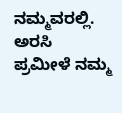ನಮ್ಮವರಲ್ಲಿ. ಅರಸಿ ಪ್ರಮೀಳೆ ನಮ್ಮ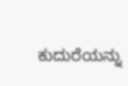ಕುದುರೆಯನ್ನು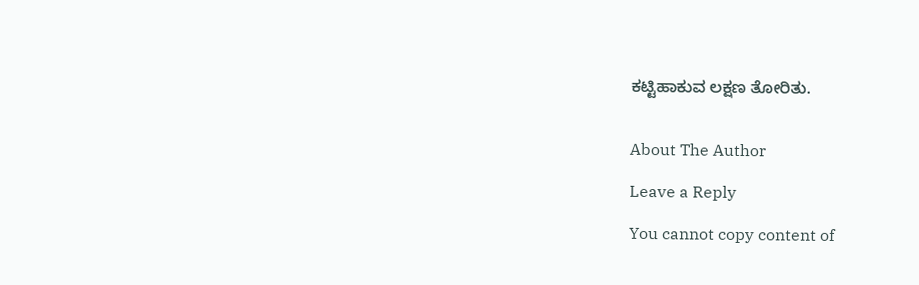ಕಟ್ಟಿಹಾಕುವ ಲಕ್ಷಣ ತೋರಿತು.


About The Author

Leave a Reply

You cannot copy content of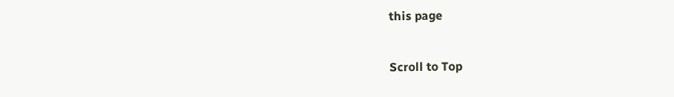this page

Scroll to Top